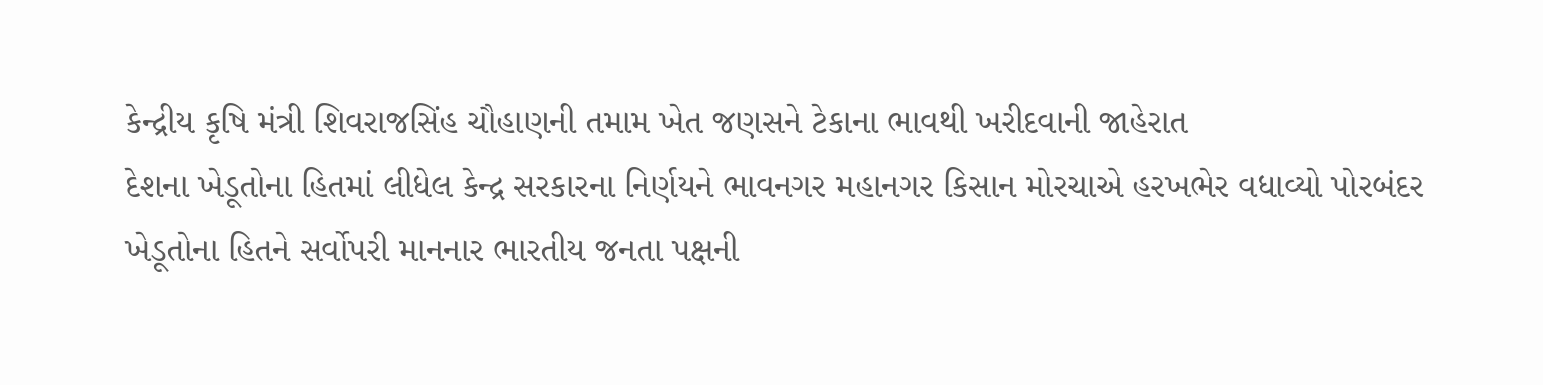કેન્દ્રીય કૃષિ મંત્રી શિવરાજસિંહ ચૌહાણની તમામ ખેત જણસને ટેકાના ભાવથી ખરીદવાની જાહેરાત
દેશના ખેડૂતોના હિતમાં લીધેલ કેન્દ્ર સરકારના નિર્ણયને ભાવનગર મહાનગર કિસાન મોરચાએ હરખભેર વધાવ્યો પોરબંદર ખેડૂતોના હિતને સર્વોપરી માનનાર ભારતીય જનતા પક્ષની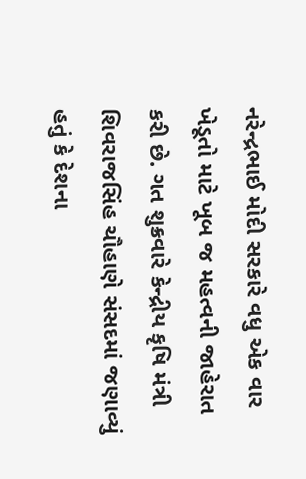નરેન્દ્રભાઈ મોદી સરકારે વધુ એક વાર ખેડૂતો માટે ખૂબ જ મહત્વની જાહેરાત કરી છે. ગત શુક્રવારે કેન્દ્રીય કૃષિ મંત્રી શિવરાજસિંહ ચૌહાણે સંસદમાં જણાવ્યું હતું કે દેશના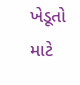ખેડૂતો માટે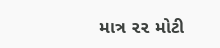માત્ર ૨૨ મોટી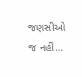જણસીઓ જ નહીં…